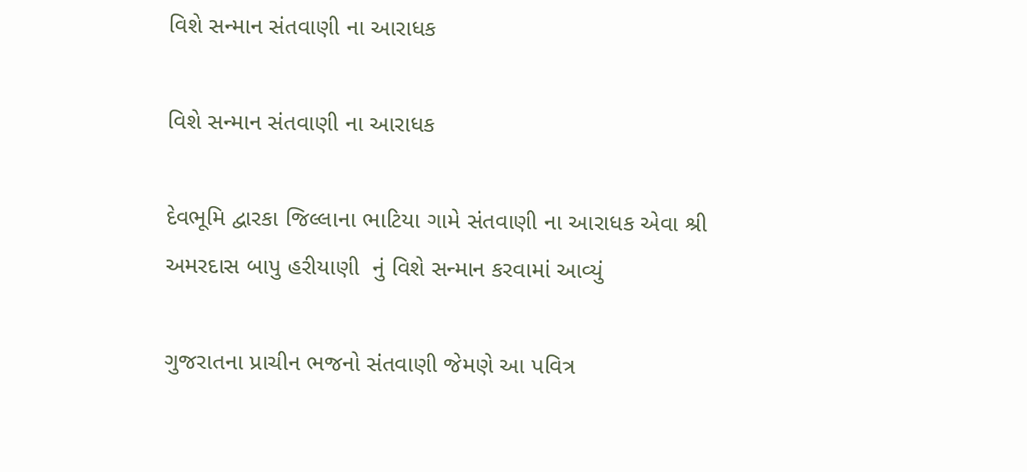વિશે સન્માન સંતવાણી ના આરાધક

વિશે સન્માન સંતવાણી ના આરાધક

દેવભૂમિ દ્વારકા જિલ્લાના ભાટિયા ગામે સંતવાણી ના આરાધક એવા શ્રી અમરદાસ બાપુ હરીયાણી  નું વિશે સન્માન કરવામાં આવ્યું

ગુજરાતના પ્રાચીન ભજનો સંતવાણી જેમણે આ પવિત્ર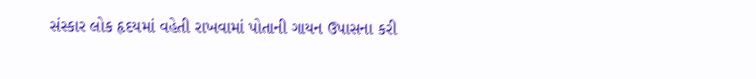સંસ્કાર લોક હૃદયમાં વહેતી રાખવામાં પોતાની ગાયન ઉપાસના કરી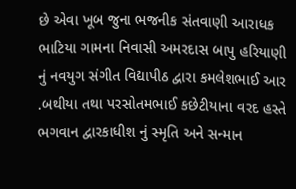છે એવા ખૂબ જુના ભજનીક સંતવાણી આરાધક ભાટિયા ગામના નિવાસી અમરદાસ બાપુ હરિયાણી નું નવયુગ સંગીત વિદ્યાપીઠ દ્વારા કમલેશભાઈ આર .બથીયા તથા પરસોતમભાઈ કછેટીયાના વરદ હસ્તે ભગવાન દ્વારકાધીશ નું સ્મૃતિ અને સન્માન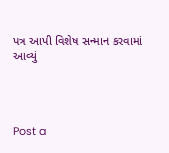પત્ર આપી વિશેષ સન્માન કરવામાં આવ્યું




Post a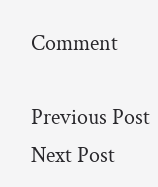Comment

Previous Post Next Post